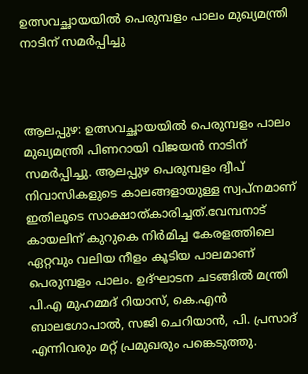ഉത്സവച്ഛായയിൽ പെരുമ്പളം പാലം മുഖ്യമന്ത്രി നാടിന് സമര്‍പ്പിച്ചു



ആലപ്പുഴ: ഉത്സവച്ഛായയിൽ പെരുമ്പളം പാലം മുഖ്യമന്ത്രി പിണറായി വിജയന്‍ നാടിന് സമര്‍പ്പിച്ചു. ആലപ്പുഴ പെരുമ്പളം ദ്വീപ് നിവാസികളുടെ കാലങ്ങളായുള്ള സ്വപ്‌നമാണ് ഇതിലൂടെ സാക്ഷാത്കാരിച്ചത്.വേമ്പനാട് കായലിന് കുറുകെ നിര്‍മിച്ച കേരളത്തിലെ ഏറ്റവും വലിയ നീളം കൂടിയ പാലമാണ് പെരുമ്പളം പാലം. ഉദ്ഘാടന ചടങ്ങില്‍ മന്ത്രി പി.എ മുഹമ്മദ് റിയാസ്, കെ.എന്‍ ബാലഗോപാല്‍, സജി ചെറിയാന്‍, പി. പ്രസാദ് എന്നിവരും മറ്റ് പ്രമുഖരും പങ്കെടുത്തു.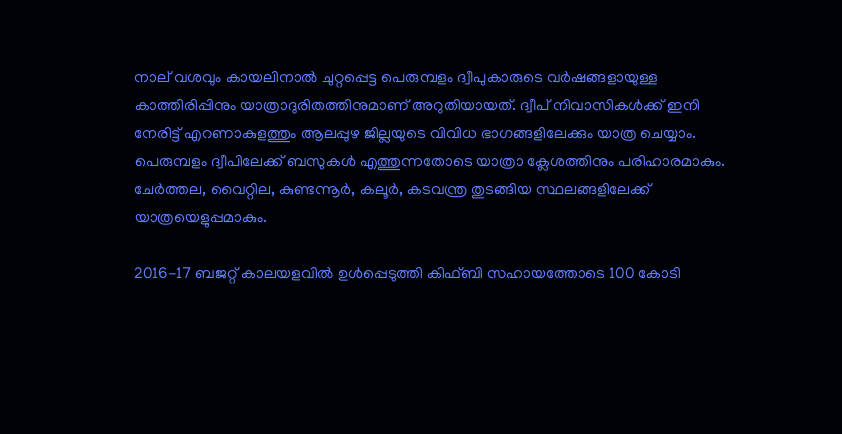നാല് വശവും കായലിനാല്‍ ചുറ്റപ്പെട്ട പെരുമ്പളം ദ്വീപുകാരുടെ വര്‍ഷങ്ങളായുള്ള കാത്തിരിപ്പിനും യാത്രാദുരിതത്തിനുമാണ് അറുതിയായത്. ദ്വീപ് നിവാസികള്‍ക്ക് ഇനി നേരിട്ട് എറണാകുളത്തും ആലപ്പുഴ ജില്ലയുടെ വിവിധ ഭാഗങ്ങളിലേക്കും യാത്ര ചെയ്യാം. പെരുമ്പളം ദ്വീപിലേക്ക് ബസുകള്‍ എത്തുന്നതോടെ യാത്രാ ക്ലേശത്തിനും പരിഹാരമാകും. ചേര്‍ത്തല, വൈറ്റില, കുണ്ടന്നൂര്‍, കലൂര്‍, കടവന്ത്ര തുടങ്ങിയ സ്ഥലങ്ങളിലേക്ക് യാത്രയെളുപ്പമാകും.

2016-17 ബജറ്റ് കാലയളവില്‍ ഉള്‍പ്പെടുത്തി കിഫ്ബി സഹായത്തോടെ 100 കോടി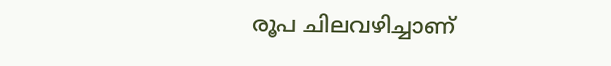രൂപ ചിലവഴിച്ചാണ്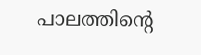പാലത്തിന്റെ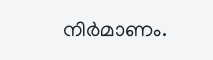നിര്‍മാണം.